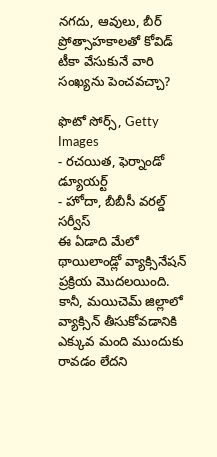నగదు, ఆవులు, బీర్ ప్రోత్సాహకాలతో కోవిడ్ టీకా వేసుకునే వారి సంఖ్యను పెంచవచ్చా?

ఫొటో సోర్స్, Getty Images
- రచయిత, ఫెర్నాండో డ్యూయర్ట్
- హోదా, బీబీసీ వరల్డ్ సర్వీస్
ఈ ఏడాది మేలో థాయిలాండ్లో వ్యాక్సినేషన్ ప్రక్రియ మొదలయింది. కానీ, మయిచెమ్ జిల్లాలో వ్యాక్సిన్ తీసుకోవడానికి ఎక్కువ మంది ముందుకు రావడం లేదని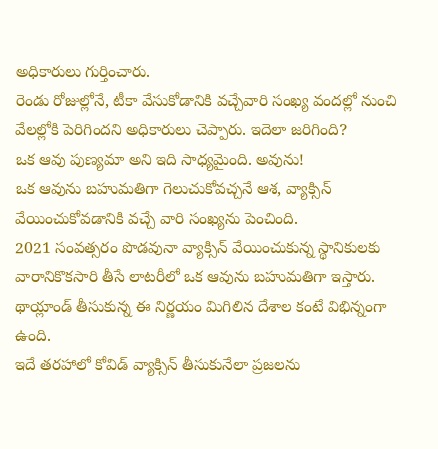అధికారులు గుర్తించారు.
రెండు రోజుల్లోనే, టీకా వేసుకోడానికి వచ్చేవారి సంఖ్య వందల్లో నుంచి వేలల్లోకి పెరిగిందని అధికారులు చెప్పారు. ఇదెలా జరిగింది?
ఒక ఆవు పుణ్యమా అని ఇది సాధ్యమైంది. అవును!
ఒక ఆవును బహుమతిగా గెలుచుకోవచ్చనే ఆశ, వ్యాక్సిన్ వేయించుకోవడానికి వచ్చే వారి సంఖ్యను పెంచింది.
2021 సంవత్సరం పొడవునా వ్యాక్సిన్ వేయించుకున్న స్థానికులకు వారానికొకసారి తీసే లాటరీలో ఒక ఆవును బహుమతిగా ఇస్తారు.
థాయ్లాండ్ తీసుకున్న ఈ నిర్ణయం మిగిలిన దేశాల కంటే విభిన్నంగా ఉంది.
ఇదే తరహాలో కోవిడ్ వ్యాక్సిన్ తీసుకునేలా ప్రజలను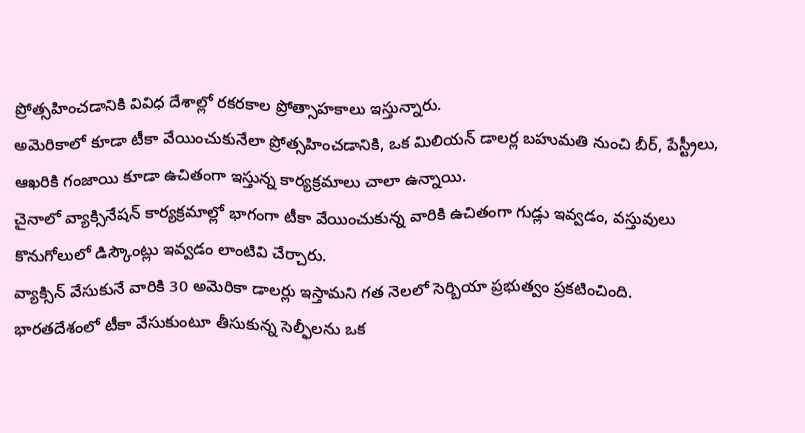ప్రోత్సహించడానికి వివిధ దేశాల్లో రకరకాల ప్రోత్సాహకాలు ఇస్తున్నారు.
అమెరికాలో కూడా టీకా వేయించుకునేలా ప్రోత్సహించడానికి, ఒక మిలియన్ డాలర్ల బహుమతి నుంచి బీర్, పేస్ట్రీలు, ఆఖరికి గంజాయి కూడా ఉచితంగా ఇస్తున్న కార్యక్రమాలు చాలా ఉన్నాయి.
చైనాలో వ్యాక్సినేషన్ కార్యక్రమాల్లో భాగంగా టీకా వేయించుకున్న వారికి ఉచితంగా గుడ్లు ఇవ్వడం, వస్తువులు కొనుగోలులో డిస్కౌంట్లు ఇవ్వడం లాంటివి చేర్చారు.
వ్యాక్సిన్ వేసుకునే వారికి 30 అమెరికా డాలర్లు ఇస్తామని గత నెలలో సెర్బియా ప్రభుత్వం ప్రకటించింది.
భారతదేశంలో టీకా వేసుకుంటూ తీసుకున్న సెల్ఫీలను ఒక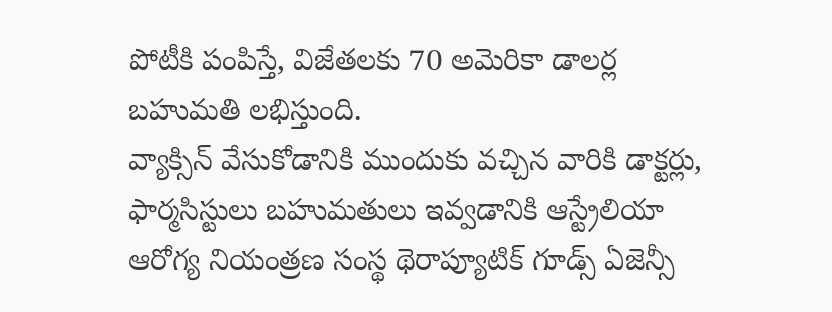పోటీకి పంపిస్తే, విజేతలకు 70 అమెరికా డాలర్ల బహుమతి లభిస్తుంది.
వ్యాక్సిన్ వేసుకోడానికి ముందుకు వచ్చిన వారికి డాక్టర్లు, ఫార్మసిస్టులు బహుమతులు ఇవ్వడానికి ఆస్ట్రేలియా ఆరోగ్య నియంత్రణ సంస్థ థెరాప్యూటిక్ గూడ్స్ ఏజెన్సీ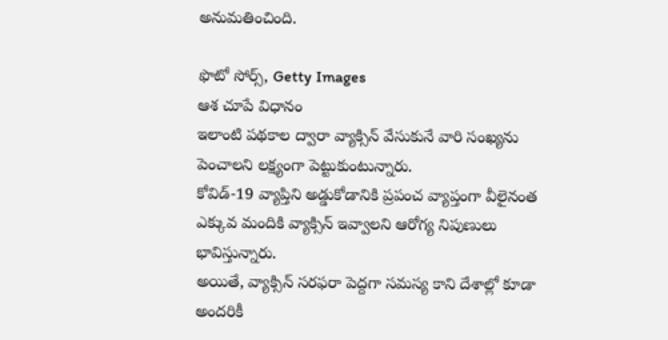అనుమతించింది.

ఫొటో సోర్స్, Getty Images
ఆశ చూపే విధానం
ఇలాంటి పథకాల ద్వారా వ్యాక్సిన్ వేసుకునే వారి సంఖ్యను పెంచాలని లక్ష్యంగా పెట్టుకుంటున్నారు.
కోవిడ్-19 వ్యాప్తిని అడ్డుకోడానికి ప్రపంచ వ్యాప్తంగా వీలైనంత ఎక్కువ మందికి వ్యాక్సిన్ ఇవ్వాలని ఆరోగ్య నిపుణులు భావిస్తున్నారు.
అయితే, వ్యాక్సిన్ సరఫరా పెద్దగా సమస్య కాని దేశాల్లో కూడా అందరికీ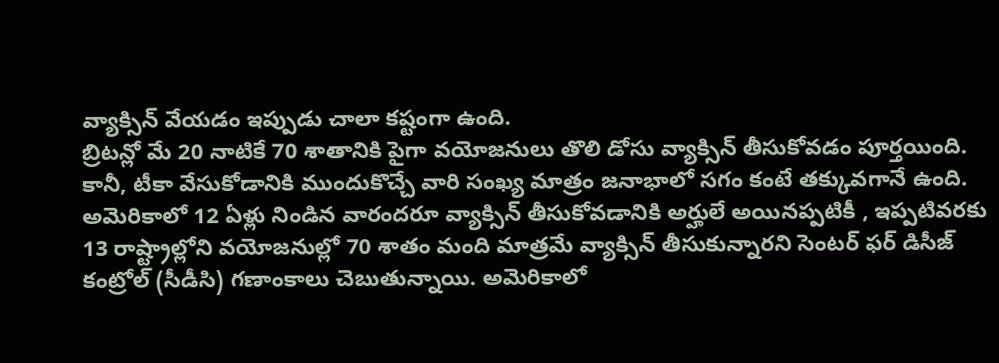వ్యాక్సిన్ వేయడం ఇప్పుడు చాలా కష్టంగా ఉంది.
బ్రిటన్లో మే 20 నాటికే 70 శాతానికి పైగా వయోజనులు తొలి డోసు వ్యాక్సిన్ తీసుకోవడం పూర్తయింది.
కానీ, టీకా వేసుకోడానికి ముందుకొచ్చే వారి సంఖ్య మాత్రం జనాభాలో సగం కంటే తక్కువగానే ఉంది.
అమెరికాలో 12 ఏళ్లు నిండిన వారందరూ వ్యాక్సిన్ తీసుకోవడానికి అర్హులే అయినప్పటికీ , ఇప్పటివరకు 13 రాష్ట్రాల్లోని వయోజనుల్లో 70 శాతం మంది మాత్రమే వ్యాక్సిన్ తీసుకున్నారని సెంటర్ ఫర్ డిసీజ్ కంట్రోల్ (సీడీసి) గణాంకాలు చెబుతున్నాయి. అమెరికాలో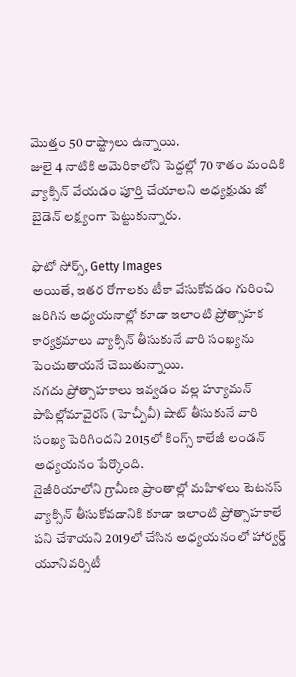మొత్తం 50 రాష్ట్రాలు ఉన్నాయి.
జులై 4 నాటికి అమెరికాలోని పెద్దల్లో 70 శాతం మందికి వ్యాక్సిన్ వేయడం పూర్తి చేయాలని అధ్యక్షుడు జో బైడెన్ లక్ష్యంగా పెట్టుకున్నారు.

ఫొటో సోర్స్, Getty Images
అయితే, ఇతర రోగాలకు టీకా వేసుకోవడం గురించి జరిగిన అధ్యయనాల్లో కూడా ఇలాంటి ప్రోత్సాహక కార్యక్రమాలు వ్యాక్సిన్ తీసుకునే వారి సంఖ్యను పెంచుతాయనే చెబుతున్నాయి.
నగదు ప్రోత్సాహకాలు ఇవ్వడం వల్ల హ్యూమన్ పాపిల్లోమావైరస్ (హెచ్పీవీ) షాట్ తీసుకునే వారి సంఖ్య పెరిగిందని 2015లో కింగ్స్ కాలేజీ లండన్ అధ్యయనం పేర్కొంది.
నైజీరియాలోని గ్రామీణ ప్రాంతాల్లో మహిళలు టెటనస్ వ్యాక్సిన్ తీసుకోవడానికి కూడా ఇలాంటి ప్రోత్సాహకాలే పని చేశాయని 2019లో చేసిన అధ్యయనంలో హార్వర్డ్ యూనివర్సిటీ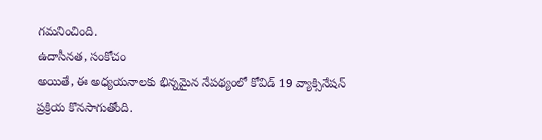గమనించింది.
ఉదాసీనత, సంకోచం
అయితే, ఈ అధ్యయనాలకు భిన్నమైన నేపథ్యంలో కోవిడ్ 19 వ్యాక్సినేషన్ ప్రక్రియ కొనసాగుతోంది.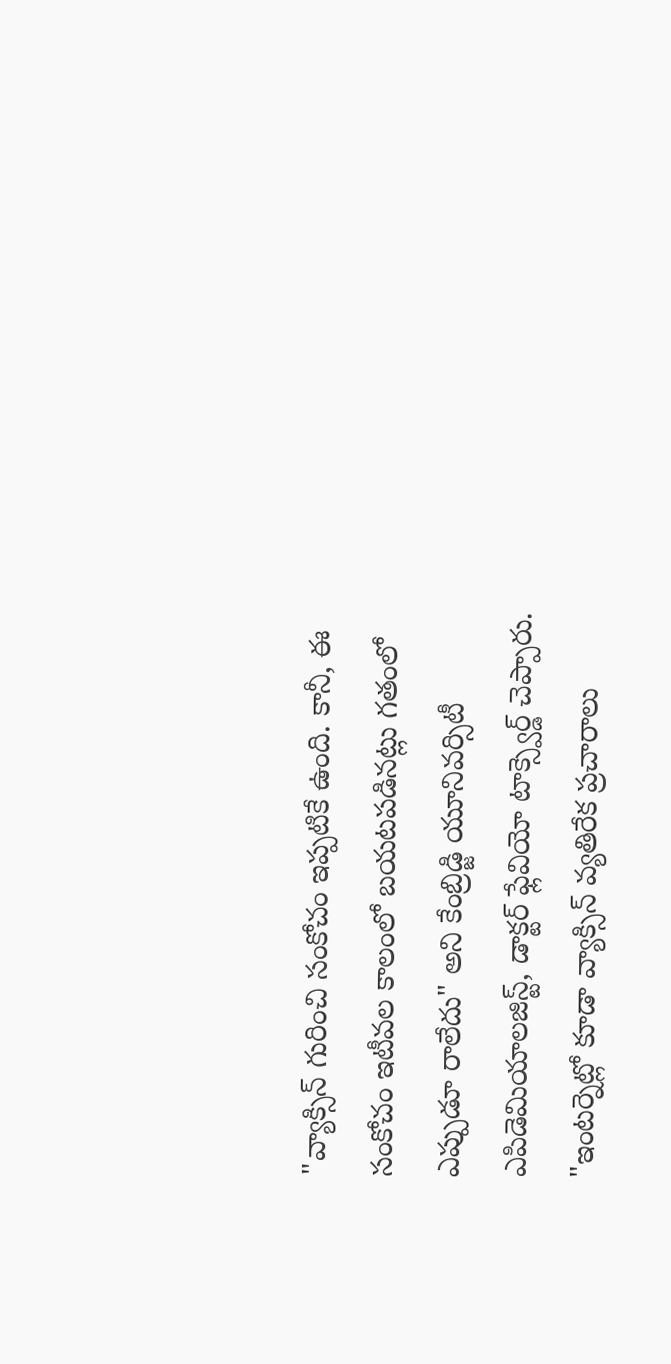"వ్యాక్సిన్ గురించి సంకోచం ఇప్పటికే ఉంది. కానీ, ఈ సంకోచం ఇటీవల కాలంలో బయటపడినట్లు గతంలో ఎప్పుడూ రాలేదు" అని కేంబ్రిడ్జి యూనివర్సిటీ ఎపిడెమియాలజిస్ట్, డాక్టర్ ఫ్లేవియో టాక్స్వెర్డ్ చెప్పారు.
"ఇంటర్నెట్లో కూడా వ్యాక్సిన్ వ్యతిరేక ప్రచారాలు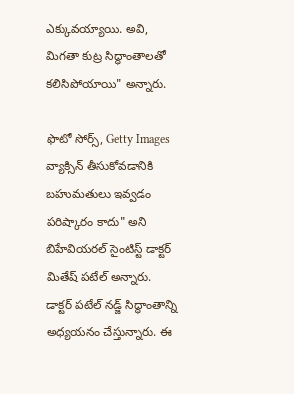ఎక్కువయ్యాయి. అవి, మిగతా కుట్ర సిద్ధాంతాలతో కలిసిపోయాయి" అన్నారు.

ఫొటో సోర్స్, Getty Images
వ్యాక్సిన్ తీసుకోవడానికి బహుమతులు ఇవ్వడం పరిష్కారం కాదు" అని బిహేవియరల్ సైంటిస్ట్ డాక్టర్ మితేష్ పటేల్ అన్నారు.
డాక్టర్ పటేల్ నడ్జ్ సిద్ధాంతాన్ని అధ్యయనం చేస్తున్నారు. ఈ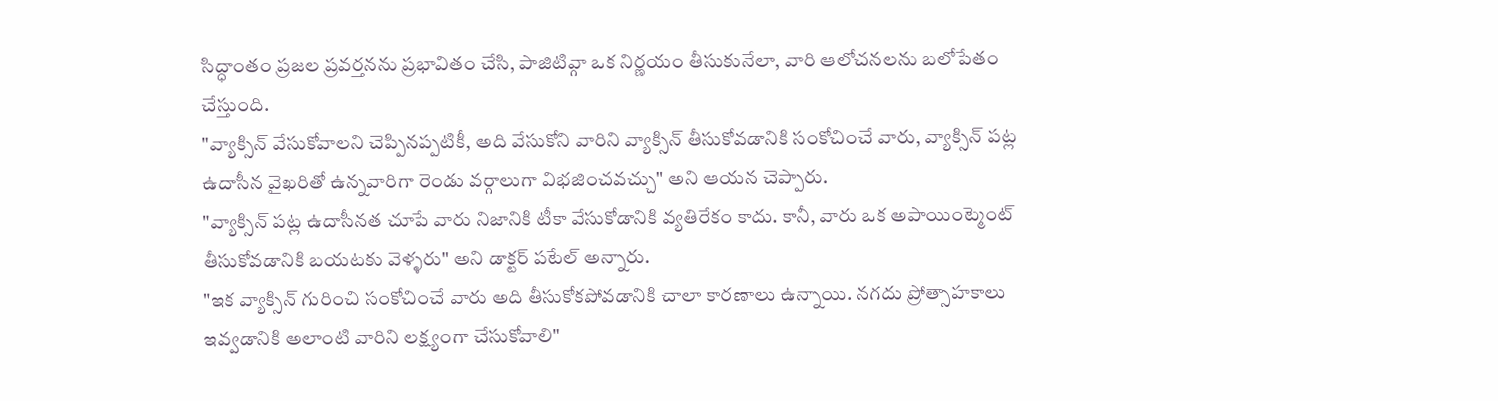సిద్ధాంతం ప్రజల ప్రవర్తనను ప్రభావితం చేసి, పాజిటివ్గా ఒక నిర్ణయం తీసుకునేలా, వారి ఆలోచనలను బలోపేతం చేస్తుంది.
"వ్యాక్సిన్ వేసుకోవాలని చెప్పినప్పటికీ, అది వేసుకోని వారిని వ్యాక్సిన్ తీసుకోవడానికి సంకోచించే వారు, వ్యాక్సిన్ పట్ల ఉదాసీన వైఖరితో ఉన్నవారిగా రెండు వర్గాలుగా విభజించవచ్చు" అని ఆయన చెప్పారు.
"వ్యాక్సిన్ పట్ల ఉదాసీనత చూపే వారు నిజానికి టీకా వేసుకోడానికి వ్యతిరేకం కాదు. కానీ, వారు ఒక అపాయింట్మెంట్ తీసుకోవడానికి బయటకు వెళ్ళరు" అని డాక్టర్ పటేల్ అన్నారు.
"ఇక వ్యాక్సిన్ గురించి సంకోచించే వారు అది తీసుకోకపోవడానికి చాలా కారణాలు ఉన్నాయి. నగదు ప్రోత్సాహకాలు ఇవ్వడానికి అలాంటి వారిని లక్ష్యంగా చేసుకోవాలి"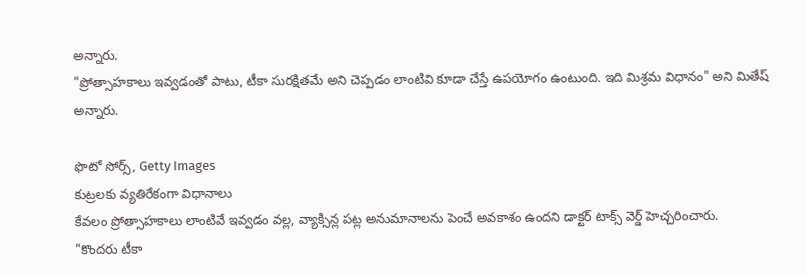అన్నారు.
"ప్రోత్సాహకాలు ఇవ్వడంతో పాటు, టీకా సురక్షితమే అని చెప్పడం లాంటివి కూడా చేస్తే ఉపయోగం ఉంటుంది. ఇది మిశ్రమ విధానం" అని మితేష్ అన్నారు.

ఫొటో సోర్స్, Getty Images
కుట్రలకు వ్యతిరేకంగా విధానాలు
కేవలం ప్రోత్సాహకాలు లాంటివే ఇవ్వడం వల్ల, వ్యాక్సిన్ల పట్ల అనుమానాలను పెంచే అవకాశం ఉందని డాక్టర్ టాక్స్ వెర్డ్ హెచ్చరించారు.
"కొందరు టీకా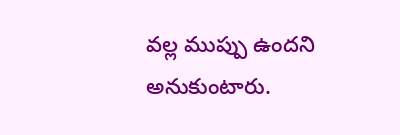వల్ల ముప్పు ఉందని అనుకుంటారు.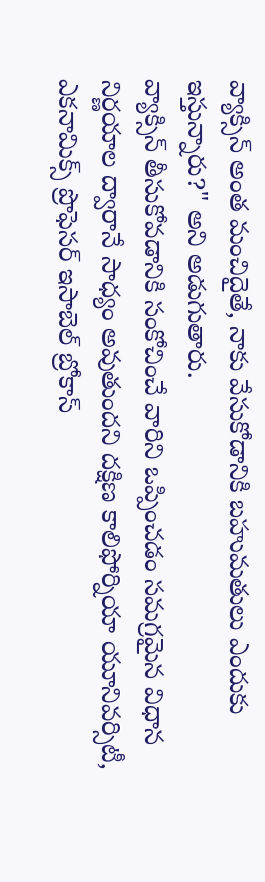వ్యాక్సిన్ అంత మంచిదైతే, నాకు వేసుకోడానికి బహుమతులు ఎందుకు ఇస్తున్నారు?" అని అడుగుతారు.
వ్యాక్సిన్ తీసుకోవడానికి సంకోచించే వారిని ఒప్పించడం సమగ్రమైన విధాన నిర్ణయాల ద్వారానే సాధ్యం అవుతుందని దక్షిణ కాలిఫోర్నియా యూనివర్సిటీ, ఎకనామిక్స్ ప్రొఫెసర్ ఇసాబెల్ బ్రోకాస్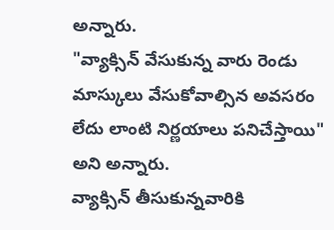అన్నారు.
"వ్యాక్సిన్ వేసుకున్న వారు రెండు మాస్కులు వేసుకోవాల్సిన అవసరం లేదు లాంటి నిర్ణయాలు పనిచేస్తాయి" అని అన్నారు.
వ్యాక్సిన్ తీసుకున్నవారికి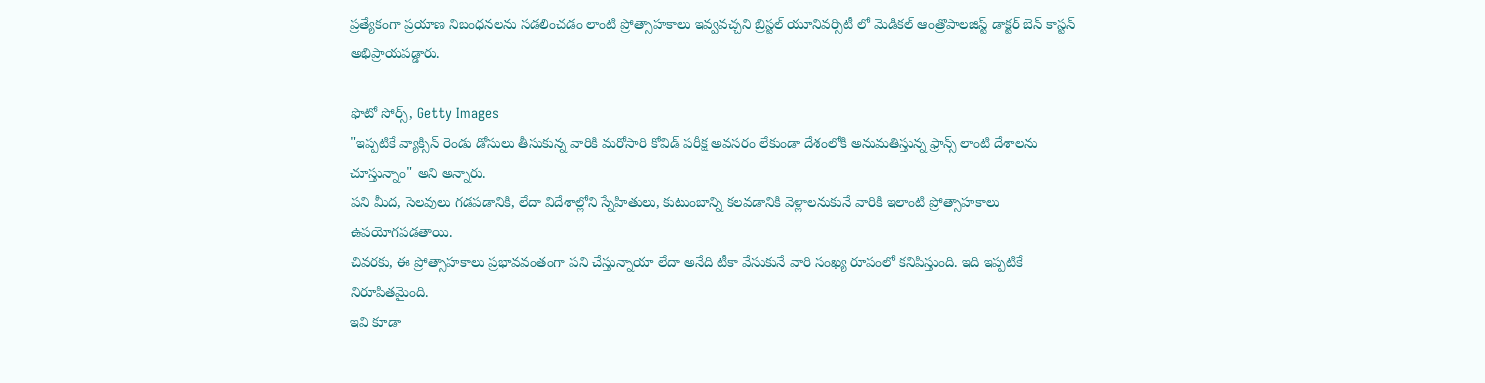ప్రత్యేకంగా ప్రయాణ నిబంధనలను సడలించడం లాంటి ప్రోత్సాహకాలు ఇవ్వవచ్చని బ్రిస్టల్ యూనివర్సిటీ లో మెడికల్ ఆంత్రొపాలజిస్ట్ డాక్టర్ బెన్ కాస్టన్ అభిప్రాయపడ్డారు.

ఫొటో సోర్స్, Getty Images
"ఇప్పటికే వ్యాక్సిన్ రెండు డోసులు తీసుకున్న వారికి మరోసారి కోవిడ్ పరీక్ష అవసరం లేకుండా దేశంలోకి అనుమతిస్తున్న ఫ్రాన్స్ లాంటి దేశాలను చూస్తున్నాం" అని అన్నారు.
పని మీద, సెలవులు గడపడానికి, లేదా విదేశాల్లోని స్నేహితులు, కుటుంబాన్ని కలవడానికి వెళ్లాలనుకునే వారికి ఇలాంటి ప్రోత్సాహకాలు ఉపయోగపడతాయి.
చివరకు, ఈ ప్రోత్సాహకాలు ప్రభావవంతంగా పని చేస్తున్నాయా లేదా అనేది టీకా వేసుకునే వారి సంఖ్య రూపంలో కనిపిస్తుంది. ఇది ఇప్పటికే నిరూపితమైంది.
ఇవి కూడా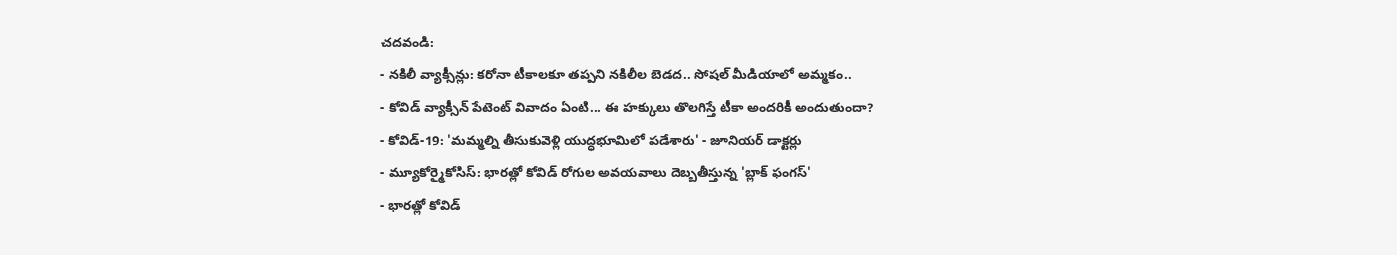చదవండి:
- నకిలీ వ్యాక్సీన్లు: కరోనా టీకాలకూ తప్పని నకిలీల బెడద.. సోషల్ మీడియాలో అమ్మకం..
- కోవిడ్ వ్యాక్సీన్ పేటెంట్ వివాదం ఏంటి... ఈ హక్కులు తొలగిస్తే టీకా అందరికీ అందుతుందా?
- కోవిడ్-19: 'మమ్మల్ని తీసుకువెళ్లి యుద్ధభూమిలో పడేశారు' - జూనియర్ డాక్టర్లు
- మ్యూకోర్మైకోసిస్: భారత్లో కోవిడ్ రోగుల అవయవాలు దెబ్బతీస్తున్న 'బ్లాక్ ఫంగస్'
- భారత్లో కోవిడ్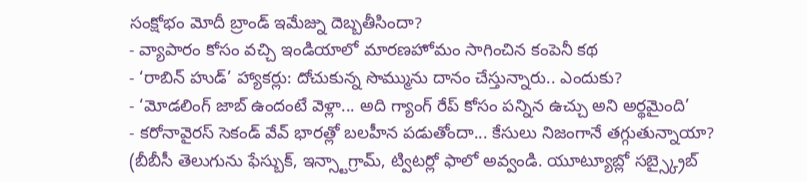సంక్షోభం మోదీ బ్రాండ్ ఇమేజ్ను దెబ్బతీసిందా?
- వ్యాపారం కోసం వచ్చి ఇండియాలో మారణహోమం సాగించిన కంపెనీ కథ
- ‘రాబిన్ హుడ్’ హ్యాకర్లు: దోచుకున్న సొమ్మును దానం చేస్తున్నారు.. ఎందుకు?
- ‘మోడలింగ్ జాబ్ ఉందంటే వెళ్లా... అది గ్యాంగ్ రేప్ కోసం పన్నిన ఉచ్చు అని అర్థమైంది’
- కరోనావైరస్ సెకండ్ వేవ్ భారత్లో బలహీన పడుతోందా... కేసులు నిజంగానే తగ్గుతున్నాయా?
(బీబీసీ తెలుగును ఫేస్బుక్, ఇన్స్టాగ్రామ్, ట్విటర్లో ఫాలో అవ్వండి. యూట్యూబ్లో సబ్స్క్రైబ్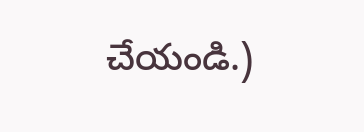చేయండి.)